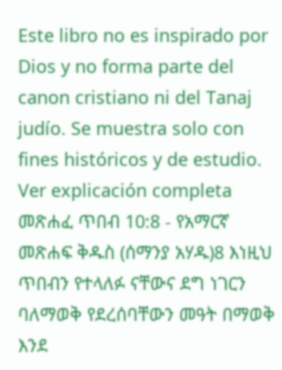Este libro no es inspirado por Dios y no forma parte del canon cristiano ni del Tanaj judío. Se muestra solo con fines históricos y de estudio. Ver explicación completa መጽሐፈ ጥበብ 10:8 - የአማርኛ መጽሐፍ ቅዱስ (ሰማንያ አሃዱ)8 እነዚህ ጥበብን የተላለፉ ናቸውና ደግ ነገርን ባለማወቅ የደረሰባቸውን መዓት በማወቅ እንደ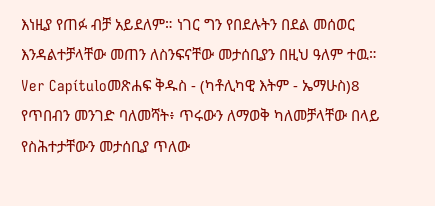እነዚያ የጠፉ ብቻ አይደለም። ነገር ግን የበደሉትን በደል መሰወር እንዳልተቻላቸው መጠን ለስንፍናቸው መታሰቢያን በዚህ ዓለም ተዉ። Ver Capítuloመጽሐፍ ቅዱስ - (ካቶሊካዊ እትም - ኤማሁስ)8 የጥበብን መንገድ ባለመሻት፥ ጥሩውን ለማወቅ ካለመቻላቸው በላይ የስሕተታቸውን መታሰቢያ ጥለው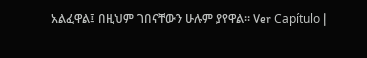አልፈዋል፤ በዚህም ገበናቸውን ሁሉም ያየዋል። Ver Capítulo |